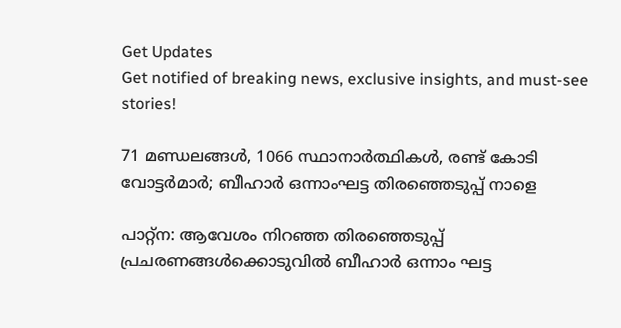Get Updates
Get notified of breaking news, exclusive insights, and must-see stories!

71 മണ്ഡലങ്ങള്‍, 1066 സ്ഥാനാര്‍ത്ഥികൾ, രണ്ട് കോടി വോട്ടർമാർ; ബീഹാർ ഒന്നാംഘട്ട തിരഞ്ഞെടുപ്പ് നാളെ

പാറ്റ്‌ന: ആവേശം നിറഞ്ഞ തിരഞ്ഞെടുപ്പ് പ്രചരണങ്ങള്‍ക്കൊടുവില്‍ ബീഹാര്‍ ഒന്നാം ഘട്ട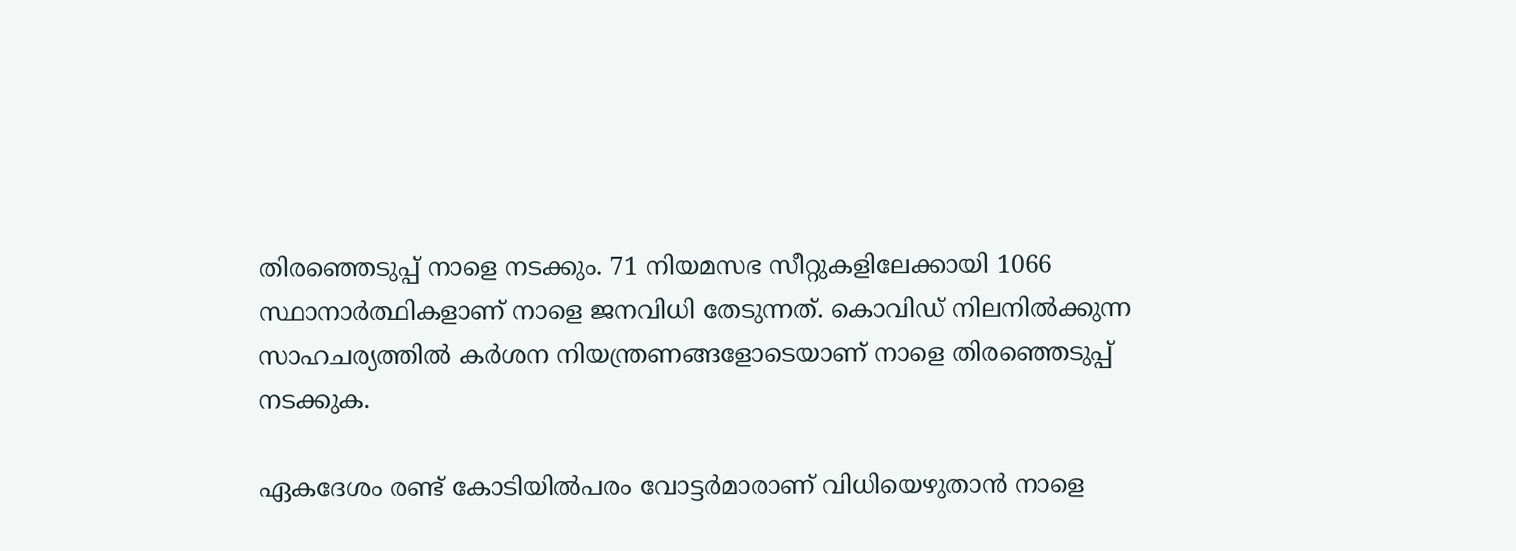തിരഞ്ഞെടുപ്പ് നാളെ നടക്കും. 71 നിയമസഭ സീറ്റുകളിലേക്കായി 1066 സ്ഥാനാര്‍ത്ഥികളാണ് നാളെ ജനവിധി തേടുന്നത്. കൊവിഡ് നിലനില്‍ക്കുന്ന സാഹചര്യത്തില്‍ കര്‍ശന നിയന്ത്രണങ്ങളോടെയാണ് നാളെ തിരഞ്ഞെടുപ്പ് നടക്കുക.

ഏകദേശം രണ്ട് കോടിയില്‍പരം വോട്ടര്‍മാരാണ് വിധിയെഴുതാന്‍ നാളെ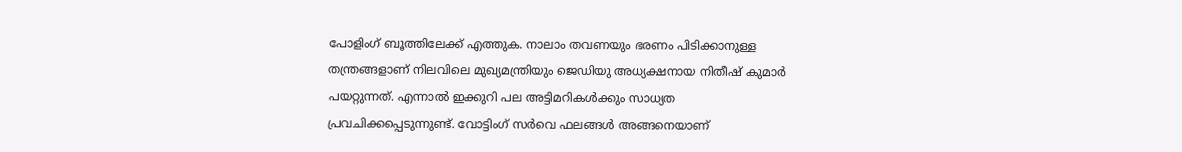പോളിംഗ് ബൂത്തിലേക്ക് എത്തുക. നാലാം തവണയും ഭരണം പിടിക്കാനുള്ള തന്ത്രങ്ങളാണ് നിലവിലെ മുഖ്യമന്ത്രിയും ജെഡിയു അധ്യക്ഷനായ നിതീഷ് കുമാര്‍ പയറ്റുന്നത്. എന്നാല്‍ ഇക്കുറി പല അട്ടിമറികള്‍ക്കും സാധ്യത പ്രവചിക്കപ്പെടുന്നുണ്ട്. വോട്ടിംഗ് സര്‍വെ ഫലങ്ങള്‍ അങ്ങനെയാണ്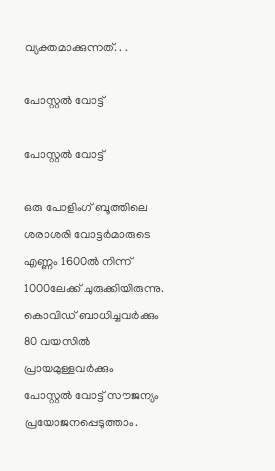വ്യക്തമാക്കുന്നത്. . .

പോസ്റ്റല്‍ വോട്ട്

പോസ്റ്റല്‍ വോട്ട്

ഒരു പോളിംഗ് ബൂത്തിലെ ശരാശരി വോട്ടര്‍മാരുടെ എണ്ണം 1600ല്‍ നിന്ന് 1000ലേക്ക് ചുരുക്കിയിരുന്നു. കൊവിഡ് ബാധിച്ചവര്‍ക്കും 80 വയസില്‍ പ്രായമുള്ളവര്‍ക്കും പോസ്റ്റല്‍ വോട്ട് സൗജന്യം പ്രയോജനപ്പെടുത്താം.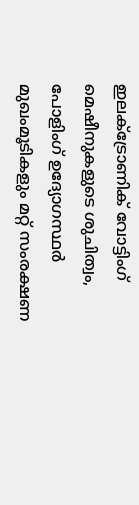ഇലക്ട്രോണിക് വോട്ടിംഗ് മെഷീനുകളുടെ ശുചിത്വം, പോളിംഗ് ഉദ്യോഗസ്ഥര്‍ മുഖംമൂടികളും മറ്റ് സംരക്ഷണ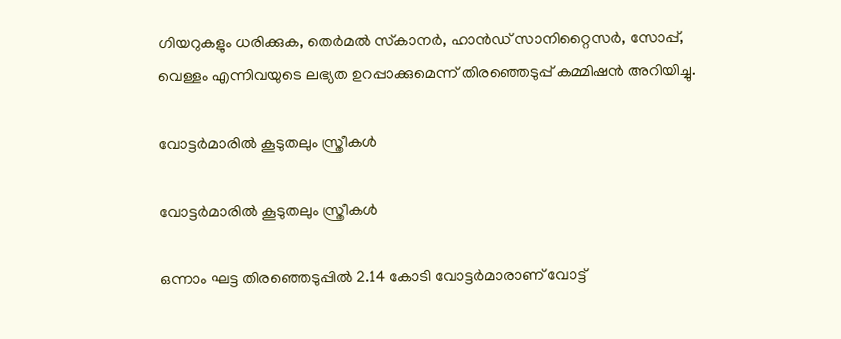ഗിയറുകളും ധരിക്കുക, തെര്‍മല്‍ സ്‌കാനര്‍, ഹാന്‍ഡ് സാനിറ്റൈസര്‍, സോപ്പ്, വെള്ളം എന്നിവയുടെ ലഭ്യത ഉറപ്പാക്കുമെന്ന് തിരഞ്ഞെടുപ്പ് കമ്മിഷന്‍ അറിയിച്ചു.

വോട്ടര്‍മാരില്‍ കൂടുതലും സ്ത്രീകള്‍

വോട്ടര്‍മാരില്‍ കൂടുതലും സ്ത്രീകള്‍

ഒന്നാം ഘട്ട തിരഞ്ഞെടുപ്പില്‍ 2.14 കോടി വോട്ടര്‍മാരാണ് വോട്ട്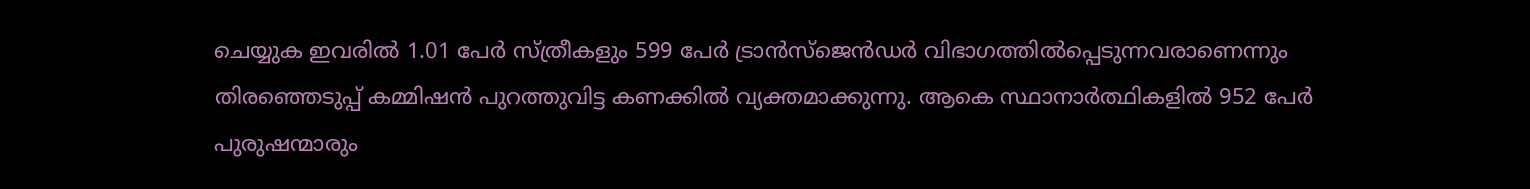ചെയ്യുക ഇവരില്‍ 1.01 പേര്‍ സ്ത്രീകളും 599 പേര്‍ ട്രാന്‍സ്‌ജെന്‍ഡര്‍ വിഭാഗത്തില്‍പ്പെടുന്നവരാണെന്നും തിരഞ്ഞെടുപ്പ് കമ്മിഷന്‍ പുറത്തുവിട്ട കണക്കില്‍ വ്യക്തമാക്കുന്നു. ആകെ സ്ഥാനാര്‍ത്ഥികളില്‍ 952 പേര്‍ പുരുഷന്മാരും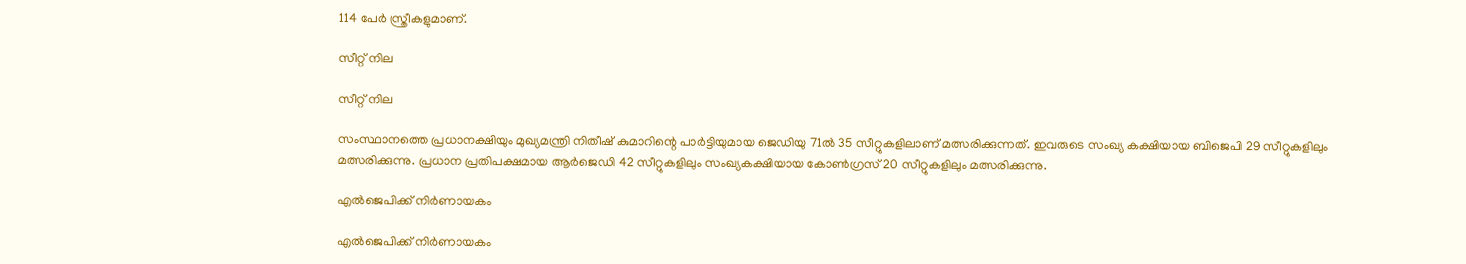114 പേര്‍ സ്ത്രീകളുമാണ്.

സീറ്റ് നില

സീറ്റ് നില

സംസ്ഥാനത്തെ പ്രധാനക്ഷിയും മുഖ്യമന്ത്രി നിതീഷ് കുമാറിന്റെ പാര്‍ട്ടിയുമായ ജെഡിയു 71ല്‍ 35 സീറ്റുകളിലാണ് മത്സരിക്കുന്നത്. ഇവരുടെ സംഖ്യ കക്ഷിയായ ബിജെപി 29 സീറ്റുകളിലും മത്സരിക്കുന്നു. പ്രധാന പ്രതിപക്ഷമായ ആര്‍ജെഡി 42 സീറ്റുകളിലും സംഖ്യകക്ഷിയായ കോണ്‍ഗ്രസ് 20 സീറ്റുകളിലും മത്സരിക്കുന്നു.

എല്‍ജെപിക്ക് നിര്‍ണായകം

എല്‍ജെപിക്ക് നിര്‍ണായകം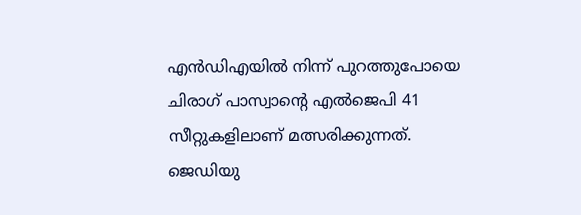എന്‍ഡിഎയില്‍ നിന്ന് പുറത്തുപോയെ ചിരാഗ് പാസ്വാന്റെ എല്‍ജെപി 41 സീറ്റുകളിലാണ് മത്സരിക്കുന്നത്. ജെഡിയു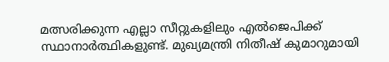മത്സരിക്കുന്ന എല്ലാ സീറ്റുകളിലും എല്‍ജെപിക്ക് സ്ഥാനാര്‍ത്ഥികളുണ്ട്. മുഖ്യമന്ത്രി നിതീഷ് കുമാറുമായി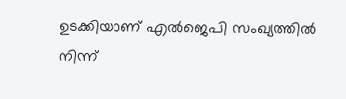ഉടക്കിയാണ് എല്‍ജെപി സംഖ്യത്തില്‍ നിന്ന്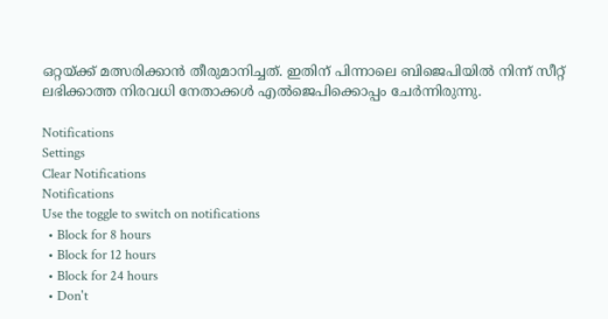ഒറ്റയ്ക്ക് മത്സരിക്കാന്‍ തീരുമാനിച്ചത്. ഇതിന് പിന്നാലെ ബിജെപിയില്‍ നിന്ന് സീറ്റ് ലഭിക്കാത്ത നിരവധി നേതാക്കള്‍ എല്‍ജെപിക്കൊപ്പം ചേര്‍ന്നിരുന്നു.

Notifications
Settings
Clear Notifications
Notifications
Use the toggle to switch on notifications
  • Block for 8 hours
  • Block for 12 hours
  • Block for 24 hours
  • Don't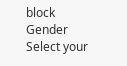block
Gender
Select your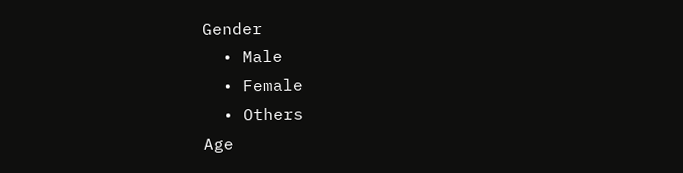Gender
  • Male
  • Female
  • Others
Age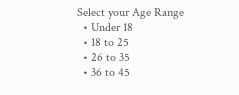Select your Age Range
  • Under 18
  • 18 to 25
  • 26 to 35
  • 36 to 45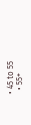• 45 to 55
  • 55+